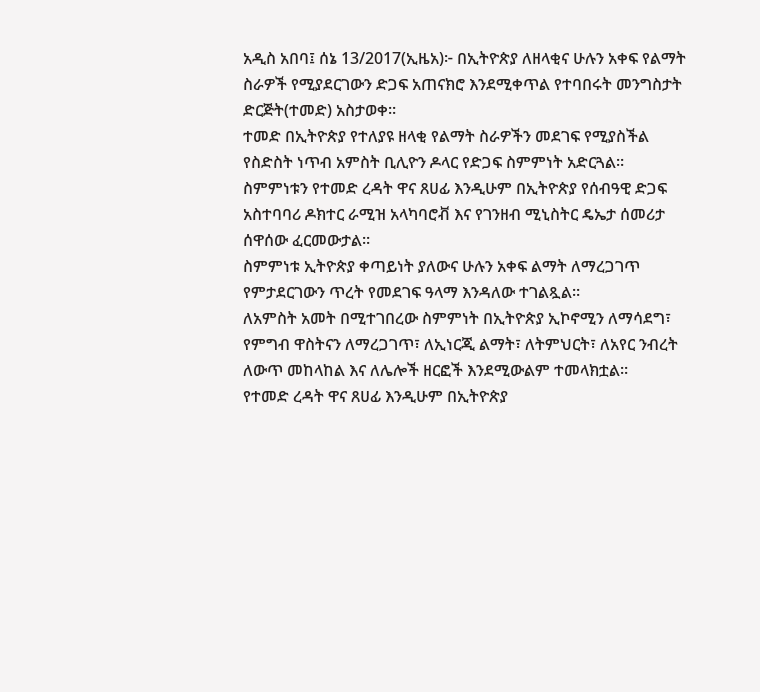አዲስ አበባ፤ ሰኔ 13/2017(ኢዜአ)፦ በኢትዮጵያ ለዘላቂና ሁሉን አቀፍ የልማት ስራዎች የሚያደርገውን ድጋፍ አጠናክሮ እንደሚቀጥል የተባበሩት መንግስታት ድርጅት(ተመድ) አስታወቀ።
ተመድ በኢትዮጵያ የተለያዩ ዘላቂ የልማት ስራዎችን መደገፍ የሚያስችል የስድስት ነጥብ አምስት ቢሊዮን ዶላር የድጋፍ ስምምነት አድርጓል።
ስምምነቱን የተመድ ረዳት ዋና ጸሀፊ እንዲሁም በኢትዮጵያ የሰብዓዊ ድጋፍ አስተባባሪ ዶክተር ራሚዝ አላካባሮቭ እና የገንዘብ ሚኒስትር ዴኤታ ሰመሪታ ሰዋሰው ፈርመውታል።
ስምምነቱ ኢትዮጵያ ቀጣይነት ያለውና ሁሉን አቀፍ ልማት ለማረጋገጥ የምታደርገውን ጥረት የመደገፍ ዓላማ እንዳለው ተገልጿል።
ለአምስት አመት በሚተገበረው ስምምነት በኢትዮጵያ ኢኮኖሚን ለማሳደግ፣ የምግብ ዋስትናን ለማረጋገጥ፣ ለኢነርጂ ልማት፣ ለትምህርት፣ ለአየር ንብረት ለውጥ መከላከል እና ለሌሎች ዘርፎች እንደሚውልም ተመላክቷል።
የተመድ ረዳት ዋና ጸሀፊ እንዲሁም በኢትዮጵያ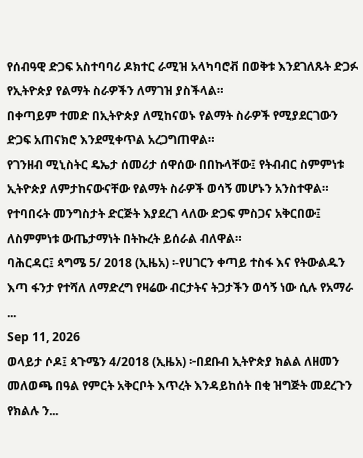የሰብዓዊ ድጋፍ አስተባባሪ ዶክተር ራሚዝ አላካባሮቭ በወቅቱ እንደገለጹት ድጋፉ የኢትዮጵያ የልማት ስራዎችን ለማገዝ ያስችላል።
በቀጣይም ተመድ በኢትዮጵያ ለሚከናወኑ የልማት ስራዎች የሚያደርገውን ድጋፍ አጠናክሮ እንደሚቀጥል አረጋግጠዋል።
የገንዘብ ሚኒስትር ዴኤታ ሰመሪታ ሰዋሰው በበኩላቸው፤ የትብብር ስምምነቱ ኢትዮጵያ ለምታከናውናቸው የልማት ስራዎች ወሳኝ መሆኑን አንስተዋል።
የተባበሩት መንግስታት ድርጅት እያደረገ ላለው ድጋፍ ምስጋና አቅርበው፤ ለስምምነቱ ውጤታማነት በትኩረት ይሰራል ብለዋል።
ባሕርዳር፤ ጳግሜ 5/ 2018 (ኢዜአ) ፡-የሀገርን ቀጣይ ተስፋ እና የትውልዱን እጣ ፋንታ የተሻለ ለማድረግ የዛሬው ብርታትና ትጋታችን ወሳኝ ነው ሲሉ የአማራ ...
Sep 11, 2026
ወላይታ ሶዶ፤ ጳጉሜን 4/2018 (ኢዜአ) ፦በደቡብ ኢትዮጵያ ክልል ለዘመን መለወጫ በዓል የምርት አቅርቦት እጥረት እንዳይከሰት በቂ ዝግጅት መደረጉን የክልሉ ን...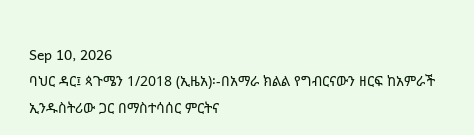Sep 10, 2026
ባህር ዳር፤ ጳጉሜን 1/2018 (ኢዜአ)፡-በአማራ ክልል የግብርናውን ዘርፍ ከአምራች ኢንዱስትሪው ጋር በማስተሳሰር ምርትና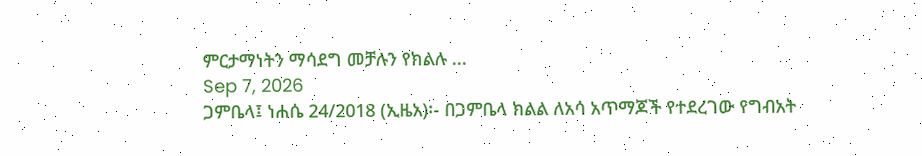ምርታማነትን ማሳደግ መቻሉን የክልሉ ...
Sep 7, 2026
ጋምቤላ፤ ነሐሴ 24/2018 (ኢዜአ)፡- በጋምቤላ ክልል ለአሳ አጥማጆች የተደረገው የግብአት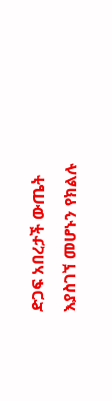ድጋፍ አበረታች ውጤት እያስገኘ መሆኑን የክልሉ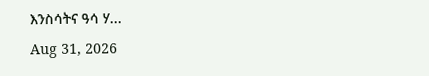እንስሳትና ዓሳ ሃ...
Aug 31, 2026